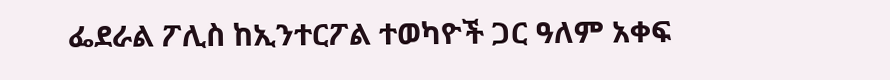ፌደራል ፖሊስ ከኢንተርፖል ተወካዮች ጋር ዓለም አቀፍ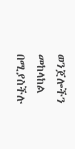ወንጀሎችን መከላከል በሚያስችሉ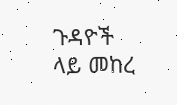ጉዳዮች ላይ መከረ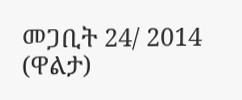መጋቢት 24/ 2014 (ዋልታ)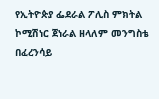የኢትዮጵያ ፌደራል ፖሊስ ምክትል ኮሚሽነር ጀነራል ዘላለም መንግስቴ በፈረንሳይ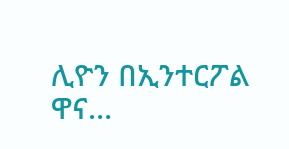ሊዮን በኢንተርፖል ዋና…